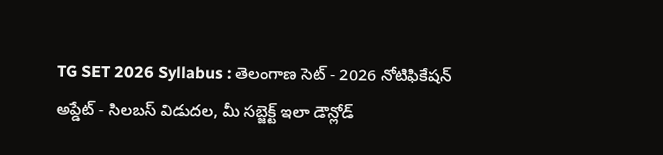TG SET 2026 Syllabus : తెలంగాణ సెట్ - 2026 నోటిఫికేషన్ అప్డేట్ - సిలబస్ విడుదల, మీ సబ్జెక్ట్ ఇలా డౌన్లోడ్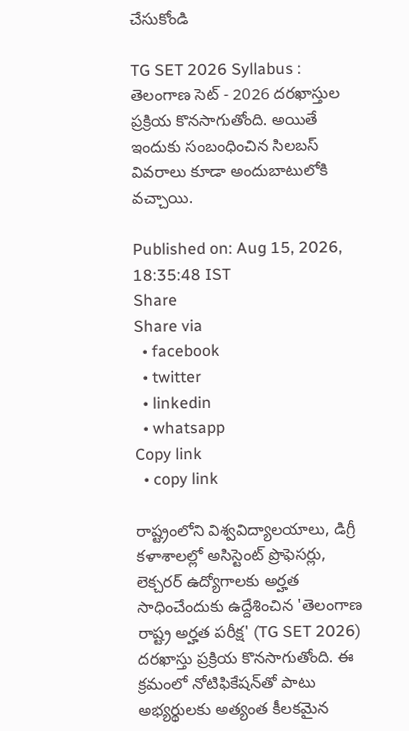చేసుకోండి

TG SET 2026 Syllabus : తెలంగాణ సెట్ - 2026 దరఖాస్తుల ప్రక్రియ కొనసాగుతోంది. అయితే ఇందుకు సంబంధించిన సిలబస్ వివరాలు కూడా అందుబాటులోకి వచ్చాయి.

Published on: Aug 15, 2026, 18:35:48 IST
Share
Share via
  • facebook
  • twitter
  • linkedin
  • whatsapp
Copy link
  • copy link

రాష్ట్రంలోని విశ్వవిద్యాలయాలు, డిగ్రీ కళాశాలల్లో అసిస్టెంట్ ప్రొఫెసర్లు, లెక్చరర్ ఉద్యోగాలకు అర్హత సాధించేందుకు ఉద్దేశించిన 'తెలంగాణ రాష్ట్ర అర్హత పరీక్ష' (TG SET 2026) దరఖాస్తు ప్రక్రియ కొనసాగుతోంది. ఈ క్రమంలో నోటిఫికేషన్‌తో పాటు అభ్యర్థులకు అత్యంత కీలకమైన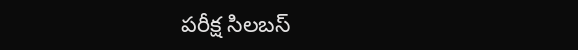పరీక్ష సిలబస్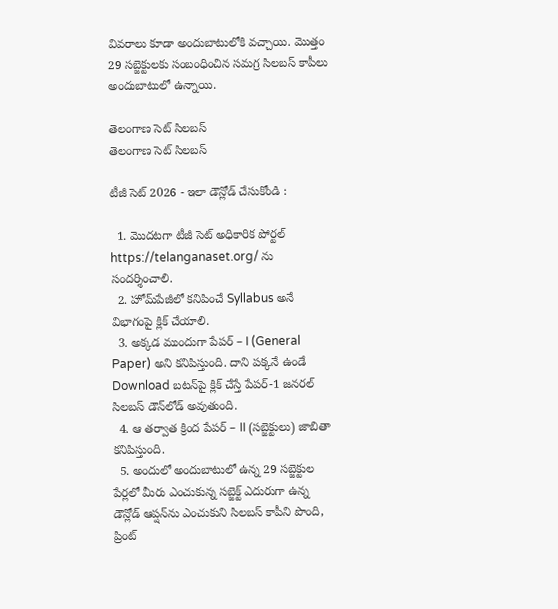వివరాలు కూడా అందుబాటులోకి వచ్చాయి. మొత్తం 29 సబ్జెక్టులకు సంబంధించిన సమగ్ర సిలబస్ కాపీలు అందుబాటులో ఉన్నాయి.

తెలంగాణ సెట్ సిలబస్
తెలంగాణ సెట్ సిలబస్

టీజీ సెట్ 2026 - ఇలా డౌన్లోడ్ చేసుకోండి :

  1. మొదటగా టీజీ సెట్ అధికారిక పోర్టల్ https://telanganaset.org/ ను సందర్శించాలి.
  2. హోమ్‌పేజీలో కనిపించే Syllabus అనే విభాగంపై క్లిక్ చేయాలి.
  3. అక్కడ ముందుగా పేపర్ – I (General Paper) అని కనిపిస్తుంది. దాని పక్కనే ఉండే Download బటన్‌పై క్లిక్ చేస్తే పేపర్-1 జనరల్ సిలబస్ డౌన్‌లోడ్ అవుతుంది.
  4. ఆ తర్వాత క్రింద పేపర్ – II (సబ్జెక్టులు) జాబితా కనిపిస్తుంది.
  5. అందులో అందుబాటులో ఉన్న 29 సబ్జెక్టుల పేర్లలో మీరు ఎంచుకున్న సబ్జెక్ట్ ఎదురుగా ఉన్న డౌన్లోడ్ ఆప్షన్‌ను ఎంచుకుని సిలబస్ కాపీని పొంది, ప్రింట్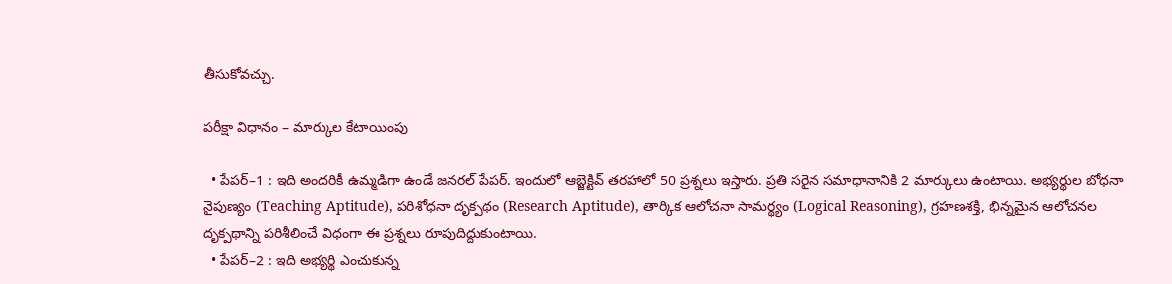తీసుకోవచ్చు.

పరీక్షా విధానం – మార్కుల కేటాయింపు

  • పేపర్–1 : ఇది అందరికీ ఉమ్మడిగా ఉండే జనరల్ పేపర్. ఇందులో ఆబ్జెక్టివ్ తరహాలో 50 ప్రశ్నలు ఇస్తారు. ప్రతి సరైన సమాధానానికి 2 మార్కులు ఉంటాయి. అభ్యర్థుల బోధనా నైపుణ్యం (Teaching Aptitude), పరిశోధనా దృక్పథం (Research Aptitude), తార్కిక ఆలోచనా సామర్థ్యం (Logical Reasoning), గ్రహణశక్తి, భిన్నమైన ఆలోచనల దృక్పథాన్ని పరిశీలించే విధంగా ఈ ప్రశ్నలు రూపుదిద్దుకుంటాయి.
  • పేపర్–2 : ఇది అభ్యర్థి ఎంచుకున్న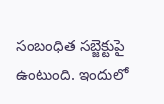సంబంధిత సబ్జెక్టుపై ఉంటుంది. ఇందులో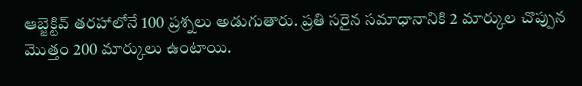ఆబ్జెక్టివ్ తరహాలోనే 100 ప్రశ్నలు అడుగుతారు. ప్రతి సరైన సమాధానానికి 2 మార్కుల చొప్పున మొత్తం 200 మార్కులు ఉంటాయి.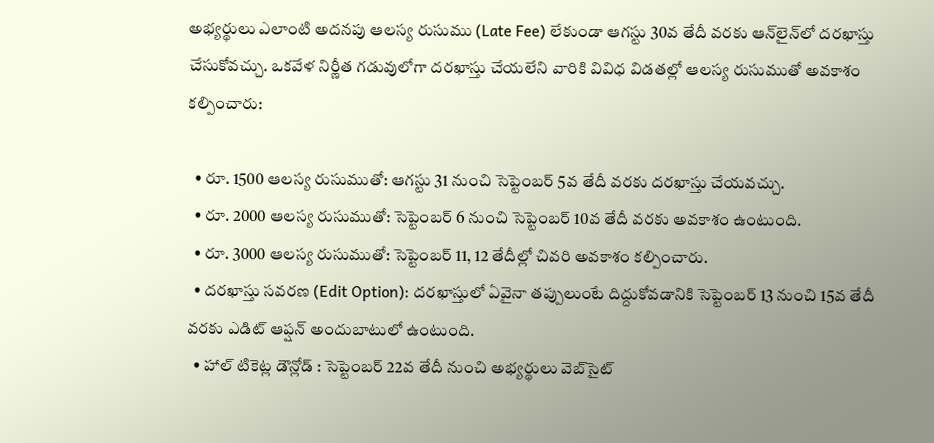అభ్యర్థులు ఎలాంటి అదనపు ఆలస్య రుసుము (Late Fee) లేకుండా ఆగస్టు 30వ తేదీ వరకు ఆన్‌లైన్‌లో దరఖాస్తు చేసుకోవచ్చు. ఒకవేళ నిర్ణీత గడువులోగా దరఖాస్తు చేయలేని వారికి వివిధ విడతల్లో ఆలస్య రుసుముతో అవకాశం కల్పించారు:

  • రూ. 1500 ఆలస్య రుసుముతో: ఆగస్టు 31 నుంచి సెప్టెంబర్ 5వ తేదీ వరకు దరఖాస్తు చేయవచ్చు.
  • రూ. 2000 ఆలస్య రుసుముతో: సెప్టెంబర్ 6 నుంచి సెప్టెంబర్ 10వ తేదీ వరకు అవకాశం ఉంటుంది.
  • రూ. 3000 ఆలస్య రుసుముతో: సెప్టెంబర్ 11, 12 తేదీల్లో చివరి అవకాశం కల్పించారు.
  • దరఖాస్తు సవరణ (Edit Option): దరఖాస్తులో ఏవైనా తప్పులుంటే దిద్దుకోవడానికి సెప్టెంబర్ 13 నుంచి 15వ తేదీ వరకు ఎడిట్ ఆప్షన్ అందుబాటులో ఉంటుంది.
  • హాల్ టికెట్ల డౌన్లోడ్ : సెప్టెంబర్ 22వ తేదీ నుంచి అభ్యర్థులు వెబ్‌సైట్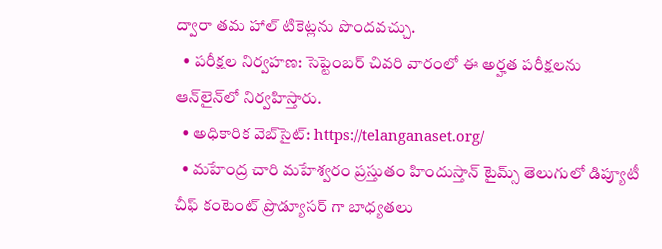ద్వారా తమ హాల్ టికెట్లను పొందవచ్చు.
  • పరీక్షల నిర్వహణ: సెప్టెంబర్ చివరి వారంలో ఈ అర్హత పరీక్షలను ఆన్‌లైన్‌లో నిర్వహిస్తారు.
  • అధికారిక వెబ్‌సైట్: https://telanganaset.org/
  • మహేంద్ర చారి మహేశ్వరం ప్రస్తుతం హిందుస్తాన్ టైమ్స్ తెలుగులో డిప్యూటీ చీఫ్ కంటెంట్ ప్రొడ్యూసర్ గా బాధ్యతలు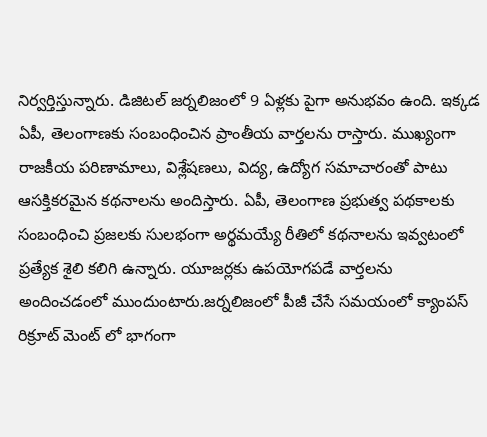నిర్వర్తిస్తున్నారు. డిజిటల్ జర్నలిజంలో 9 ఏళ్లకు పైగా అనుభవం ఉంది. ఇక్కడ ఏపీ, తెలంగాణకు సంబంధించిన ప్రాంతీయ వార్తలను రాస్తారు. ముఖ్యంగా రాజకీయ పరిణామాలు, విశ్లేషణలు, విద్య, ఉద్యోగ సమాచారంతో పాటు ఆసక్తికరమైన కథనాలను అందిస్తారు. ఏపీ, తెలంగాణ ప్రభుత్వ పథకాలకు సంబంధించి ప్రజలకు సులభంగా అర్థమయ్యే రీతిలో కథనాలను ఇవ్వటంలో ప్రత్యేక శైలి కలిగి ఉన్నారు. యూజర్లకు ఉపయోగపడే వార్తలను అందించడంలో ముందుంటారు.జర్నలిజంలో పీజీ చేసే సమయంలో క్యాంపస్ రిక్రూట్ మెంట్ లో భాగంగా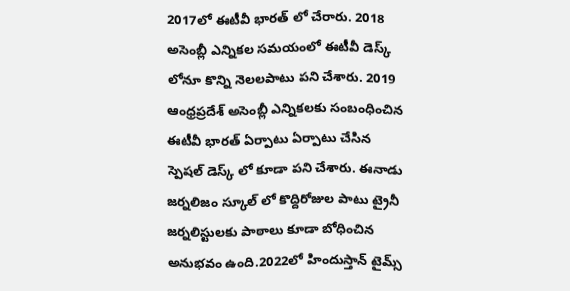2017లో ఈటీవీ భారత్ లో చేరారు. 2018 అసెంబ్లీ ఎన్నికల సమయంలో ఈటీవీ డెస్క్ లోనూ కొన్ని నెలలపాటు పని చేశారు. 2019 ఆంధ్రప్రదేశ్ అసెంబ్లీ ఎన్నికలకు సంబంధించిన ఈటీవీ భారత్ ఏర్పాటు ఏర్పాటు చేసిన స్పెషల్ డెస్క్ లో కూడా పని చేశారు. ఈనాడు జర్నలిజం స్కూల్ లో కొద్దిరోజుల పాటు ట్రైనీ జర్నలిస్టులకు పాఠాలు కూడా బోధించిన అనుభవం ఉంది.2022లో హిందుస్తాన్ టైమ్స్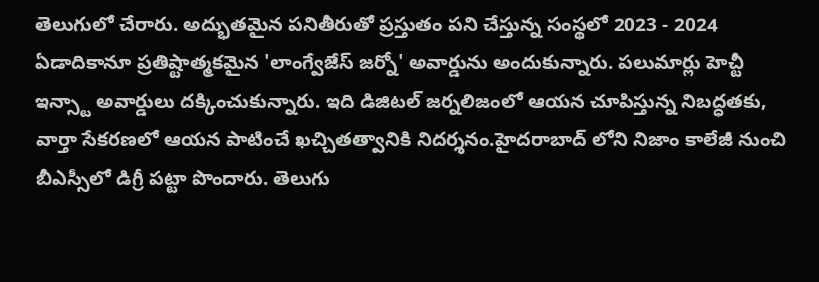తెలుగులో చేరారు. అద్భుతమైన పనితీరుతో ప్రస్తుతం పని చేస్తున్న సంస్థలో 2023 - 2024 ఏడాదికానూ ప్రతిష్టాత్మకమైన 'లాంగ్వేజేస్ జర్నో' అవార్డును అందుకున్నారు. పలుమార్లు హెచ్టీ ఇన్స్టా అవార్డులు దక్కించుకున్నారు. ఇది డిజిటల్ జర్నలిజంలో ఆయన చూపిస్తున్న నిబద్ధతకు, వార్తా సేకరణలో ఆయన పాటించే ఖచ్చితత్వానికి నిదర్శనం.హైదరాబాద్ లోని నిజాం కాలేజీ నుంచి బీఎస్సీలో డిగ్రీ పట్టా పొందారు. తెలుగు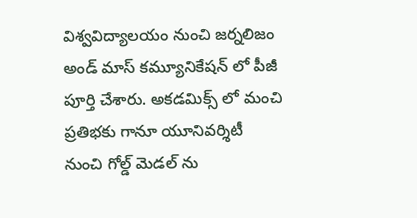విశ్వవిద్యాలయం నుంచి జర్నలిజం అండ్ మాస్ కమ్యూనికేషన్ లో పీజీ పూర్తి చేశారు. అకడమిక్స్ లో మంచి ప్రతిభకు గానూ యూనివర్శిటీ నుంచి గోల్డ్ మెడల్ ను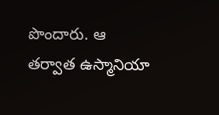పొందారు. ఆ తర్వాత ఉస్మానియా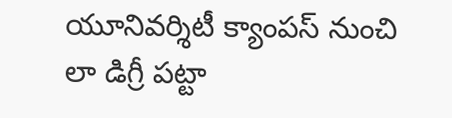యూనివర్శిటీ క్యాంపస్ నుంచి లా డిగ్రీ పట్టా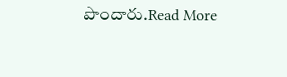పొందారు.Read More